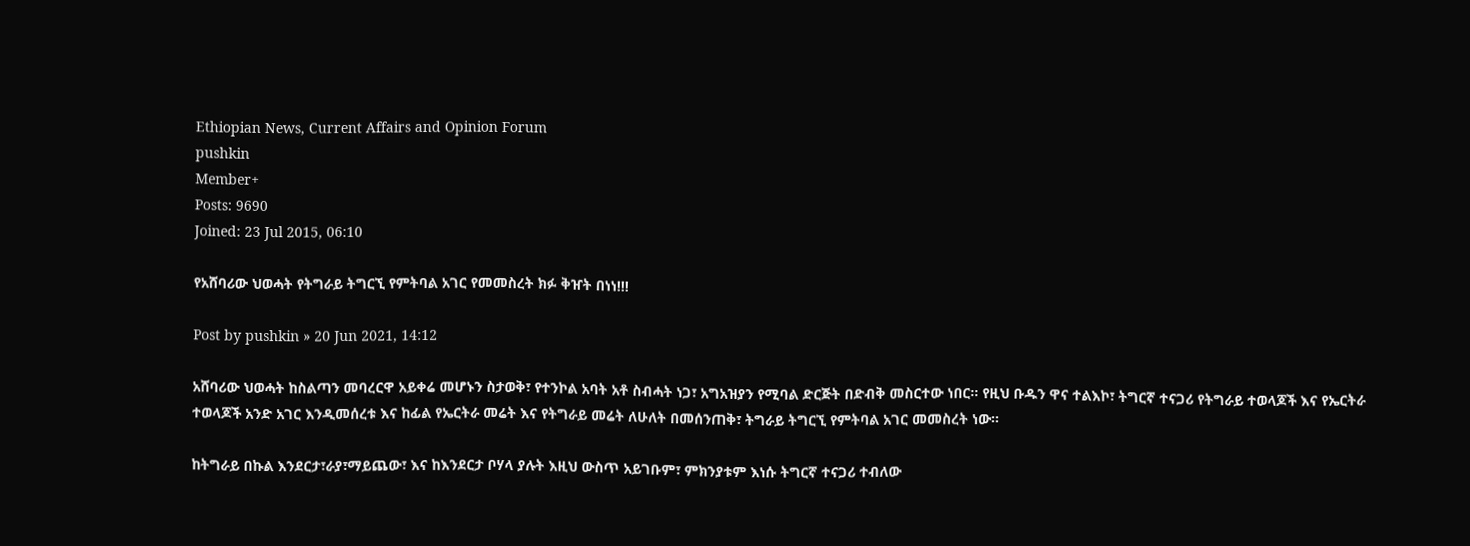Ethiopian News, Current Affairs and Opinion Forum
pushkin
Member+
Posts: 9690
Joined: 23 Jul 2015, 06:10

የአሸባሪው ህወሓት የትግራይ ትግርኚ የምትባል አገር የመመስረት ክፉ ቅዠት በነነ!!!

Post by pushkin » 20 Jun 2021, 14:12

አሸባሪው ህወሓት ከስልጣን መባረርዋ አይቀሬ መሆኑን ስታወቅ፣ የተንኮል አባት አቶ ስብሓት ነጋ፣ አግአዝያን የሚባል ድርጅት በድብቅ መስርተው ነበር። የዚህ ቡዱን ዋና ተልእኮ፣ ትግርኛ ተናጋሪ የትግራይ ተወላጆች እና የኤርትራ ተወላጆች አንድ አገር እንዲመሰረቱ እና ከፊል የኤርትራ መሬት እና የትግራይ መሬት ለሁለት በመሰንጠቅ፣ ትግራይ ትግርኚ የምትባል አገር መመስረት ነው።

ከትግራይ በኩል እንደርታ፣ራያ፣ማይጨው፣ እና ከእንደርታ ቦሃላ ያሉት እዚህ ውስጥ አይገቡም፣ ምክንያቱም እነሱ ትግርኛ ተናጋሪ ተብለው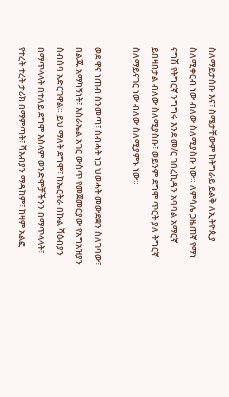ስለማይታሰቡ እና፣ ስሜታቸውም ከትግራይ ይልቅ ለኢትዮጲያ ስለሚቀርብ ነው ብለው ስለሚያስቡ ነው። ለምሳሌ ጋዜጠኛ የማነ ናግሽ የትግርኛ ንግግሩ እንደ መ/ር ገበረኪዳን አባባል አማርኛ ይበዛበታል ብለው ስለሚያስቡ፣ ወይንም ደግሞ ጥርት ያለ ትግርኛ ስለማይናገር ነው ብለው ስለሚያምኑ ነው።

ወደ ዋና ነጠብ ስንመጣ፣ ስብሓት ነጋ ህወሓት መውደቋን ስለገባው፣ በልጁ አማካኝነት፣ እስራኤል አገር ውስጥ የመጀመርያው የአግአዝያን ስብሰባ አድርገዋል። ይህ ማለት ደግሞ፣ ከኤርትራ በኩል ሻዕብያን በማጥላላት በተለይ ደግሞ እስላም ወንድሞቻችንን በማጥላላት፣ የተረት ተረት ታሪክ በማምጣት፣ ሻእብያን ማዳከም፣ ከዛም አልፎ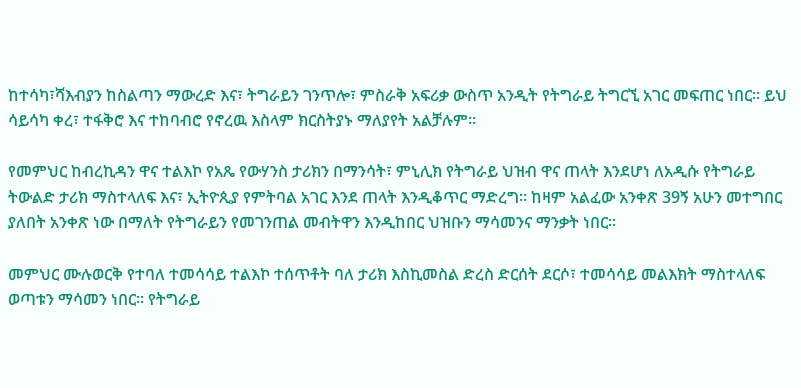ከተሳካ፣ሻእብያን ከስልጣን ማውረድ እና፣ ትግራይን ገንጥሎ፣ ምስራቅ አፍሪቃ ውስጥ አንዲት የትግራይ ትግርኚ አገር መፍጠር ነበር። ይህ ሳይሳካ ቀረ፣ ተፋቅሮ እና ተከባብሮ የኖረዉ እስላም ክርስትያኑ ማለያየት አልቻሉም።

የመምህር ከብረኪዳን ዋና ተልእኮ የአጼ የውሃንስ ታሪክን በማንሳት፣ ምኒሊክ የትግራይ ህዝብ ዋና ጠላት እንደሆነ ለአዲሱ የትግራይ ትውልድ ታሪክ ማስተላለፍ እና፣ ኢትዮጲያ የምትባል አገር እንደ ጠላት እንዲቆጥር ማድረግ። ከዛም አልፈው አንቀጽ 39ኝ አሁን መተግበር ያለበት አንቀጽ ነው በማለት የትግራይን የመገንጠል መብትዋን እንዲከበር ህዝቡን ማሳመንና ማንቃት ነበር።

መምህር ሙሉወርቅ የተባለ ተመሳሳይ ተልእኮ ተሰጥቶት ባለ ታሪክ እስኪመስል ድረስ ድርሰት ደርሶ፣ ተመሳሳይ መልእክት ማስተላለፍ ወጣቱን ማሳመን ነበር። የትግራይ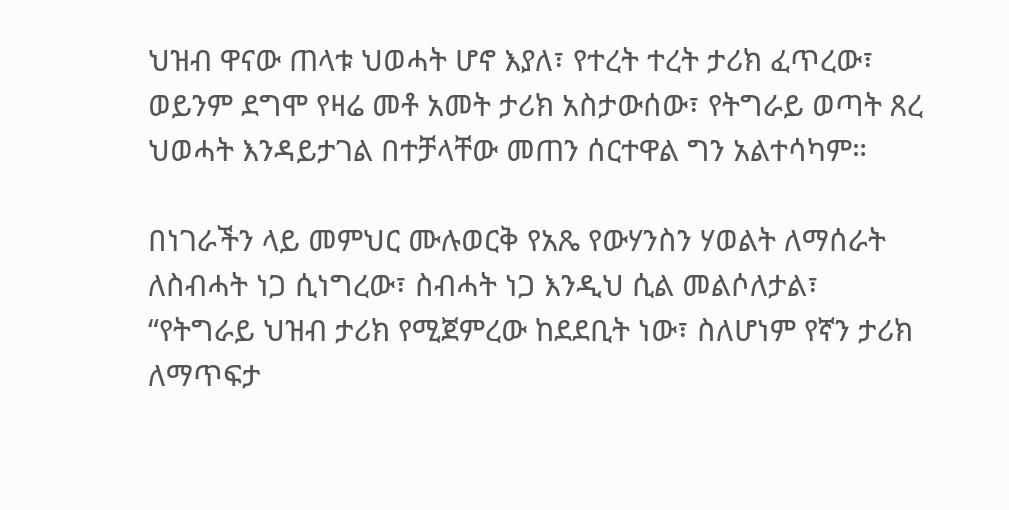ህዝብ ዋናው ጠላቱ ህወሓት ሆኖ እያለ፣ የተረት ተረት ታሪክ ፈጥረው፣ ወይንም ደግሞ የዛሬ መቶ አመት ታሪክ አስታውሰው፣ የትግራይ ወጣት ጸረ ህወሓት እንዳይታገል በተቻላቸው መጠን ሰርተዋል ግን አልተሳካም።

በነገራችን ላይ መምህር ሙሉወርቅ የአጼ የውሃንስን ሃወልት ለማሰራት ለስብሓት ነጋ ሲነግረው፣ ስብሓት ነጋ እንዲህ ሲል መልሶለታል፣ “የትግራይ ህዝብ ታሪክ የሚጀምረው ከደደቢት ነው፣ ስለሆነም የኛን ታሪክ ለማጥፍታ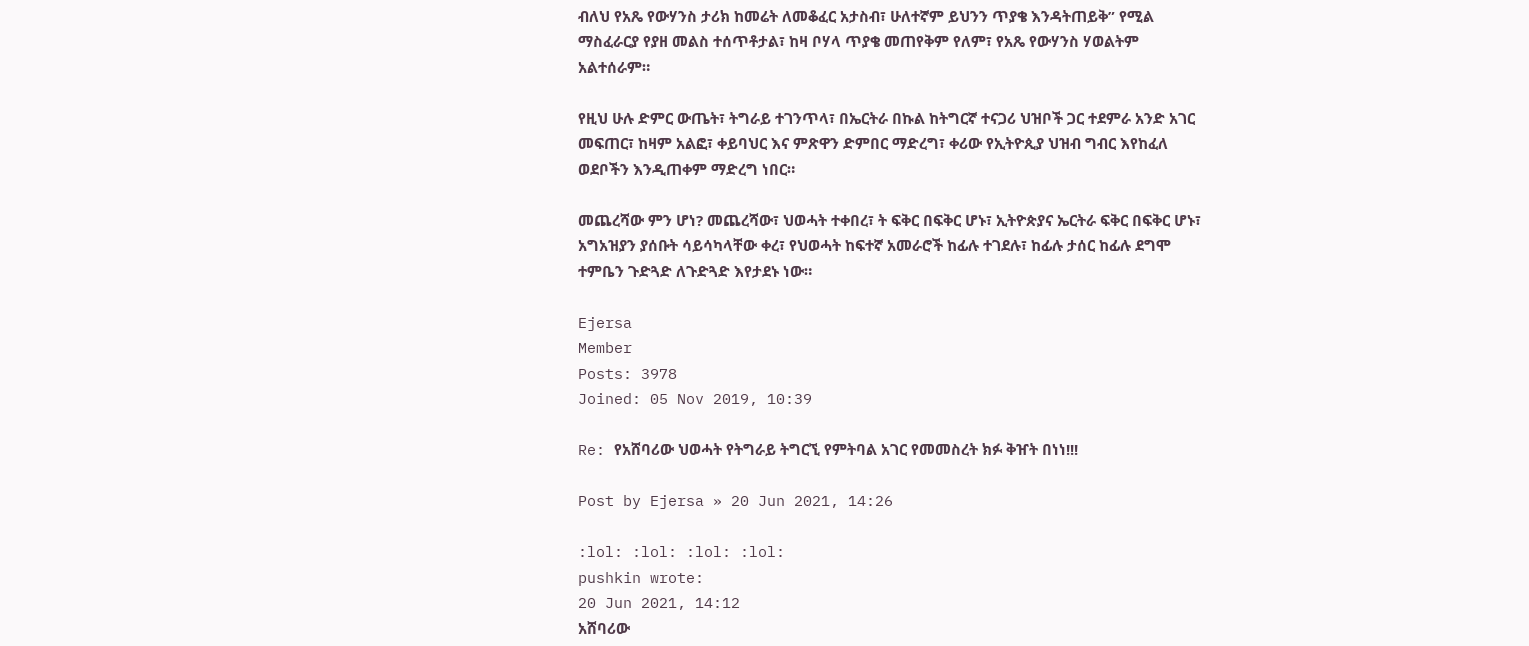ብለህ የአጼ የውሃንስ ታሪክ ከመሬት ለመቆፈር አታስብ፣ ሁለተኛም ይህንን ጥያቄ እንዳትጠይቅ” የሚል ማስፈራርያ የያዘ መልስ ተሰጥቶታል፣ ከዛ ቦሃላ ጥያቄ መጠየቅም የለም፣ የአጼ የውሃንስ ሃወልትም አልተሰራም።

የዚህ ሁሉ ድምር ውጤት፣ ትግራይ ተገንጥላ፣ በኤርትራ በኩል ከትግርኛ ተናጋሪ ህዝቦች ጋር ተደምራ አንድ አገር መፍጠር፣ ከዛም አልፎ፣ ቀይባህር እና ምጽዋን ድምበር ማድረግ፣ ቀሪው የኢትዮጲያ ህዝብ ግብር እየከፈለ ወደቦችን እንዲጠቀም ማድረግ ነበር።

መጨረሻው ምን ሆነ? መጨረሻው፣ ህወሓት ተቀበረ፣ ት ፍቅር በፍቅር ሆኑ፣ ኢትዮጵያና ኤርትራ ፍቅር በፍቅር ሆኑ፣ አግአዝያን ያሰቡት ሳይሳካላቸው ቀረ፣ የህወሓት ከፍተኛ አመራሮች ከፊሉ ተገደሉ፣ ከፊሉ ታሰር ከፊሉ ደግሞ ተምቤን ጉድጓድ ለጉድጓድ እየታደኑ ነው።

Ejersa
Member
Posts: 3978
Joined: 05 Nov 2019, 10:39

Re: የአሸባሪው ህወሓት የትግራይ ትግርኚ የምትባል አገር የመመስረት ክፉ ቅዠት በነነ!!!

Post by Ejersa » 20 Jun 2021, 14:26

:lol: :lol: :lol: :lol:
pushkin wrote:
20 Jun 2021, 14:12
አሸባሪው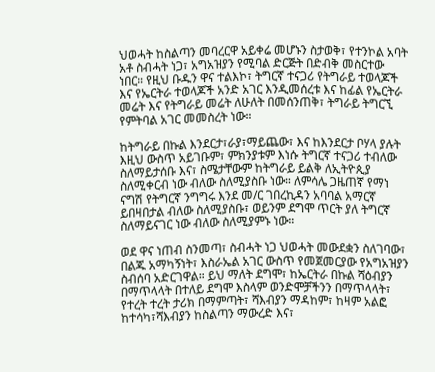ህወሓት ከስልጣን መባረርዋ አይቀሬ መሆኑን ስታወቅ፣ የተንኮል አባት አቶ ስብሓት ነጋ፣ አግአዝያን የሚባል ድርጅት በድብቅ መስርተው ነበር። የዚህ ቡዱን ዋና ተልእኮ፣ ትግርኛ ተናጋሪ የትግራይ ተወላጆች እና የኤርትራ ተወላጆች አንድ አገር እንዲመሰረቱ እና ከፊል የኤርትራ መሬት እና የትግራይ መሬት ለሁለት በመሰንጠቅ፣ ትግራይ ትግርኚ የምትባል አገር መመስረት ነው።

ከትግራይ በኩል እንደርታ፣ራያ፣ማይጨው፣ እና ከእንደርታ ቦሃላ ያሉት እዚህ ውስጥ አይገቡም፣ ምክንያቱም እነሱ ትግርኛ ተናጋሪ ተብለው ስለማይታሰቡ እና፣ ስሜታቸውም ከትግራይ ይልቅ ለኢትዮጲያ ስለሚቀርብ ነው ብለው ስለሚያስቡ ነው። ለምሳሌ ጋዜጠኛ የማነ ናግሽ የትግርኛ ንግግሩ እንደ መ/ር ገበረኪዳን አባባል አማርኛ ይበዛበታል ብለው ስለሚያስቡ፣ ወይንም ደግሞ ጥርት ያለ ትግርኛ ስለማይናገር ነው ብለው ስለሚያምኑ ነው።

ወደ ዋና ነጠብ ስንመጣ፣ ስብሓት ነጋ ህወሓት መውደቋን ስለገባው፣ በልጁ አማካኝነት፣ እስራኤል አገር ውስጥ የመጀመርያው የአግአዝያን ስብሰባ አድርገዋል። ይህ ማለት ደግሞ፣ ከኤርትራ በኩል ሻዕብያን በማጥላላት በተለይ ደግሞ እስላም ወንድሞቻችንን በማጥላላት፣ የተረት ተረት ታሪክ በማምጣት፣ ሻእብያን ማዳከም፣ ከዛም አልፎ ከተሳካ፣ሻእብያን ከስልጣን ማውረድ እና፣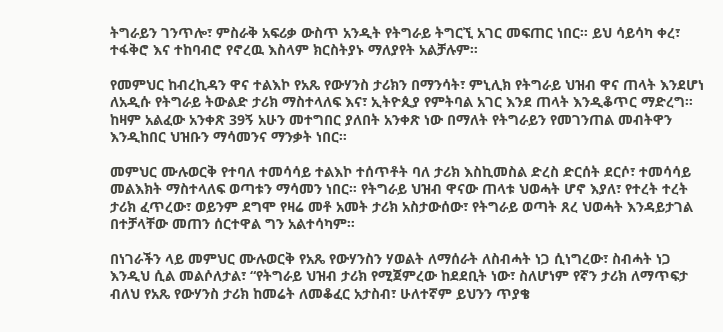ትግራይን ገንጥሎ፣ ምስራቅ አፍሪቃ ውስጥ አንዲት የትግራይ ትግርኚ አገር መፍጠር ነበር። ይህ ሳይሳካ ቀረ፣ ተፋቅሮ እና ተከባብሮ የኖረዉ እስላም ክርስትያኑ ማለያየት አልቻሉም።

የመምህር ከብረኪዳን ዋና ተልእኮ የአጼ የውሃንስ ታሪክን በማንሳት፣ ምኒሊክ የትግራይ ህዝብ ዋና ጠላት እንደሆነ ለአዲሱ የትግራይ ትውልድ ታሪክ ማስተላለፍ እና፣ ኢትዮጲያ የምትባል አገር እንደ ጠላት እንዲቆጥር ማድረግ። ከዛም አልፈው አንቀጽ 39ኝ አሁን መተግበር ያለበት አንቀጽ ነው በማለት የትግራይን የመገንጠል መብትዋን እንዲከበር ህዝቡን ማሳመንና ማንቃት ነበር።

መምህር ሙሉወርቅ የተባለ ተመሳሳይ ተልእኮ ተሰጥቶት ባለ ታሪክ እስኪመስል ድረስ ድርሰት ደርሶ፣ ተመሳሳይ መልእክት ማስተላለፍ ወጣቱን ማሳመን ነበር። የትግራይ ህዝብ ዋናው ጠላቱ ህወሓት ሆኖ እያለ፣ የተረት ተረት ታሪክ ፈጥረው፣ ወይንም ደግሞ የዛሬ መቶ አመት ታሪክ አስታውሰው፣ የትግራይ ወጣት ጸረ ህወሓት እንዳይታገል በተቻላቸው መጠን ሰርተዋል ግን አልተሳካም።

በነገራችን ላይ መምህር ሙሉወርቅ የአጼ የውሃንስን ሃወልት ለማሰራት ለስብሓት ነጋ ሲነግረው፣ ስብሓት ነጋ እንዲህ ሲል መልሶለታል፣ “የትግራይ ህዝብ ታሪክ የሚጀምረው ከደደቢት ነው፣ ስለሆነም የኛን ታሪክ ለማጥፍታ ብለህ የአጼ የውሃንስ ታሪክ ከመሬት ለመቆፈር አታስብ፣ ሁለተኛም ይህንን ጥያቄ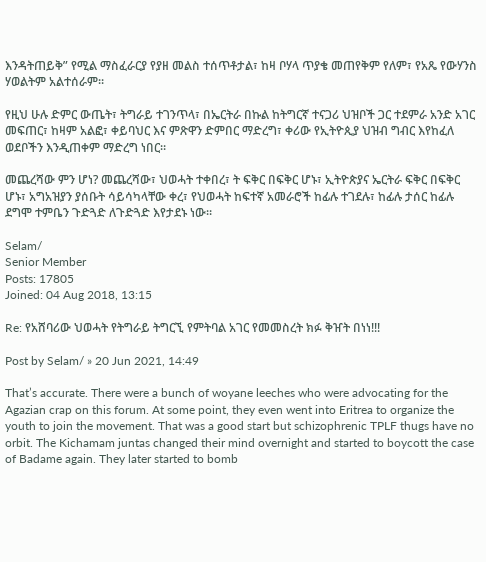እንዳትጠይቅ” የሚል ማስፈራርያ የያዘ መልስ ተሰጥቶታል፣ ከዛ ቦሃላ ጥያቄ መጠየቅም የለም፣ የአጼ የውሃንስ ሃወልትም አልተሰራም።

የዚህ ሁሉ ድምር ውጤት፣ ትግራይ ተገንጥላ፣ በኤርትራ በኩል ከትግርኛ ተናጋሪ ህዝቦች ጋር ተደምራ አንድ አገር መፍጠር፣ ከዛም አልፎ፣ ቀይባህር እና ምጽዋን ድምበር ማድረግ፣ ቀሪው የኢትዮጲያ ህዝብ ግብር እየከፈለ ወደቦችን እንዲጠቀም ማድረግ ነበር።

መጨረሻው ምን ሆነ? መጨረሻው፣ ህወሓት ተቀበረ፣ ት ፍቅር በፍቅር ሆኑ፣ ኢትዮጵያና ኤርትራ ፍቅር በፍቅር ሆኑ፣ አግአዝያን ያሰቡት ሳይሳካላቸው ቀረ፣ የህወሓት ከፍተኛ አመራሮች ከፊሉ ተገደሉ፣ ከፊሉ ታሰር ከፊሉ ደግሞ ተምቤን ጉድጓድ ለጉድጓድ እየታደኑ ነው።

Selam/
Senior Member
Posts: 17805
Joined: 04 Aug 2018, 13:15

Re: የአሸባሪው ህወሓት የትግራይ ትግርኚ የምትባል አገር የመመስረት ክፉ ቅዠት በነነ!!!

Post by Selam/ » 20 Jun 2021, 14:49

That’s accurate. There were a bunch of woyane leeches who were advocating for the Agazian crap on this forum. At some point, they even went into Eritrea to organize the youth to join the movement. That was a good start but schizophrenic TPLF thugs have no orbit. The Kichamam juntas changed their mind overnight and started to boycott the case of Badame again. They later started to bomb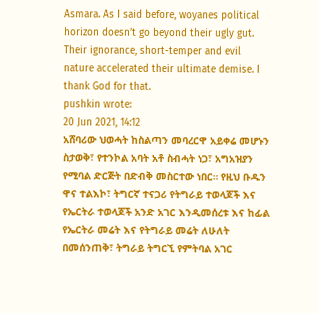Asmara. As I said before, woyanes political horizon doesn’t go beyond their ugly gut. Their ignorance, short-temper and evil nature accelerated their ultimate demise. I thank God for that.
pushkin wrote:
20 Jun 2021, 14:12
አሸባሪው ህወሓት ከስልጣን መባረርዋ አይቀሬ መሆኑን ስታወቅ፣ የተንኮል አባት አቶ ስብሓት ነጋ፣ አግአዝያን የሚባል ድርጅት በድብቅ መስርተው ነበር። የዚህ ቡዱን ዋና ተልእኮ፣ ትግርኛ ተናጋሪ የትግራይ ተወላጆች እና የኤርትራ ተወላጆች አንድ አገር እንዲመሰረቱ እና ከፊል የኤርትራ መሬት እና የትግራይ መሬት ለሁለት በመሰንጠቅ፣ ትግራይ ትግርኚ የምትባል አገር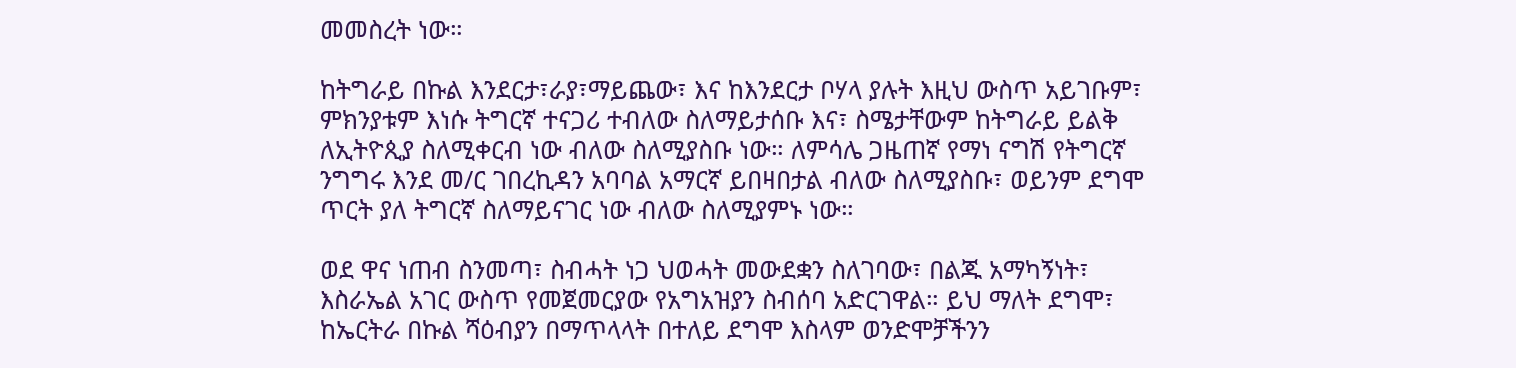መመስረት ነው።

ከትግራይ በኩል እንደርታ፣ራያ፣ማይጨው፣ እና ከእንደርታ ቦሃላ ያሉት እዚህ ውስጥ አይገቡም፣ ምክንያቱም እነሱ ትግርኛ ተናጋሪ ተብለው ስለማይታሰቡ እና፣ ስሜታቸውም ከትግራይ ይልቅ ለኢትዮጲያ ስለሚቀርብ ነው ብለው ስለሚያስቡ ነው። ለምሳሌ ጋዜጠኛ የማነ ናግሽ የትግርኛ ንግግሩ እንደ መ/ር ገበረኪዳን አባባል አማርኛ ይበዛበታል ብለው ስለሚያስቡ፣ ወይንም ደግሞ ጥርት ያለ ትግርኛ ስለማይናገር ነው ብለው ስለሚያምኑ ነው።

ወደ ዋና ነጠብ ስንመጣ፣ ስብሓት ነጋ ህወሓት መውደቋን ስለገባው፣ በልጁ አማካኝነት፣ እስራኤል አገር ውስጥ የመጀመርያው የአግአዝያን ስብሰባ አድርገዋል። ይህ ማለት ደግሞ፣ ከኤርትራ በኩል ሻዕብያን በማጥላላት በተለይ ደግሞ እስላም ወንድሞቻችንን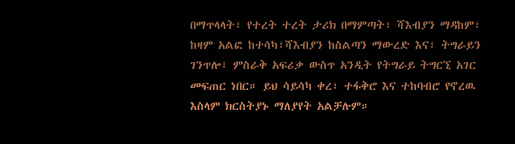በማጥላላት፣ የተረት ተረት ታሪክ በማምጣት፣ ሻእብያን ማዳከም፣ ከዛም አልፎ ከተሳካ፣ሻእብያን ከስልጣን ማውረድ እና፣ ትግራይን ገንጥሎ፣ ምስራቅ አፍሪቃ ውስጥ አንዲት የትግራይ ትግርኚ አገር መፍጠር ነበር። ይህ ሳይሳካ ቀረ፣ ተፋቅሮ እና ተከባብሮ የኖረዉ እስላም ክርስትያኑ ማለያየት አልቻሉም።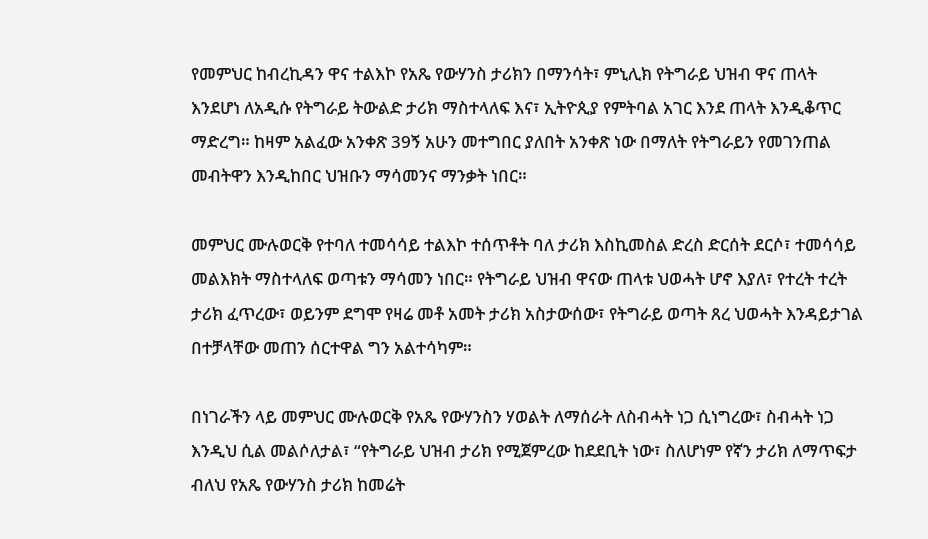የመምህር ከብረኪዳን ዋና ተልእኮ የአጼ የውሃንስ ታሪክን በማንሳት፣ ምኒሊክ የትግራይ ህዝብ ዋና ጠላት እንደሆነ ለአዲሱ የትግራይ ትውልድ ታሪክ ማስተላለፍ እና፣ ኢትዮጲያ የምትባል አገር እንደ ጠላት እንዲቆጥር ማድረግ። ከዛም አልፈው አንቀጽ 39ኝ አሁን መተግበር ያለበት አንቀጽ ነው በማለት የትግራይን የመገንጠል መብትዋን እንዲከበር ህዝቡን ማሳመንና ማንቃት ነበር።

መምህር ሙሉወርቅ የተባለ ተመሳሳይ ተልእኮ ተሰጥቶት ባለ ታሪክ እስኪመስል ድረስ ድርሰት ደርሶ፣ ተመሳሳይ መልእክት ማስተላለፍ ወጣቱን ማሳመን ነበር። የትግራይ ህዝብ ዋናው ጠላቱ ህወሓት ሆኖ እያለ፣ የተረት ተረት ታሪክ ፈጥረው፣ ወይንም ደግሞ የዛሬ መቶ አመት ታሪክ አስታውሰው፣ የትግራይ ወጣት ጸረ ህወሓት እንዳይታገል በተቻላቸው መጠን ሰርተዋል ግን አልተሳካም።

በነገራችን ላይ መምህር ሙሉወርቅ የአጼ የውሃንስን ሃወልት ለማሰራት ለስብሓት ነጋ ሲነግረው፣ ስብሓት ነጋ እንዲህ ሲል መልሶለታል፣ “የትግራይ ህዝብ ታሪክ የሚጀምረው ከደደቢት ነው፣ ስለሆነም የኛን ታሪክ ለማጥፍታ ብለህ የአጼ የውሃንስ ታሪክ ከመሬት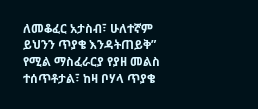ለመቆፈር አታስብ፣ ሁለተኛም ይህንን ጥያቄ እንዳትጠይቅ” የሚል ማስፈራርያ የያዘ መልስ ተሰጥቶታል፣ ከዛ ቦሃላ ጥያቄ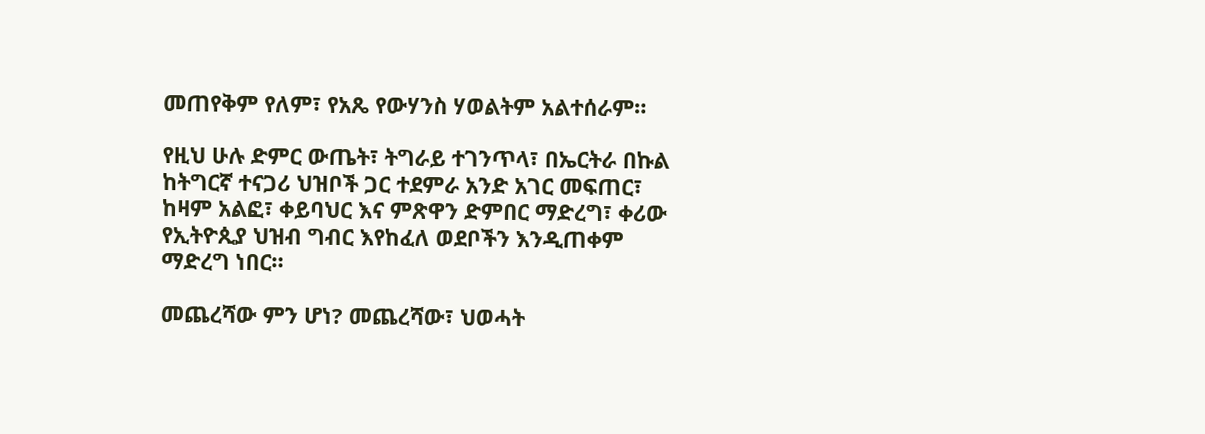መጠየቅም የለም፣ የአጼ የውሃንስ ሃወልትም አልተሰራም።

የዚህ ሁሉ ድምር ውጤት፣ ትግራይ ተገንጥላ፣ በኤርትራ በኩል ከትግርኛ ተናጋሪ ህዝቦች ጋር ተደምራ አንድ አገር መፍጠር፣ ከዛም አልፎ፣ ቀይባህር እና ምጽዋን ድምበር ማድረግ፣ ቀሪው የኢትዮጲያ ህዝብ ግብር እየከፈለ ወደቦችን እንዲጠቀም ማድረግ ነበር።

መጨረሻው ምን ሆነ? መጨረሻው፣ ህወሓት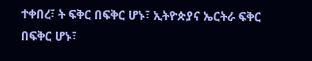ተቀበረ፣ ት ፍቅር በፍቅር ሆኑ፣ ኢትዮጵያና ኤርትራ ፍቅር በፍቅር ሆኑ፣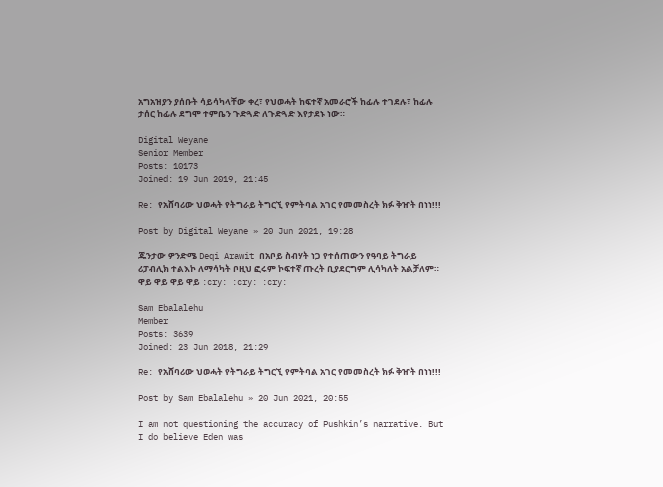አግአዝያን ያሰቡት ሳይሳካላቸው ቀረ፣ የህወሓት ከፍተኛ አመራሮች ከፊሉ ተገደሉ፣ ከፊሉ ታሰር ከፊሉ ደግሞ ተምቤን ጉድጓድ ለጉድጓድ እየታደኑ ነው።

Digital Weyane
Senior Member
Posts: 10173
Joined: 19 Jun 2019, 21:45

Re: የአሸባሪው ህወሓት የትግራይ ትግርኚ የምትባል አገር የመመስረት ክፉ ቅዠት በነነ!!!

Post by Digital Weyane » 20 Jun 2021, 19:28

ጁንታው ዎንድሜ Deqi Arawit በአቦይ ስብሃት ነጋ የተሰጠውን የዓባይ ትግራይ ሪፓብሊክ ተልእኮ ለማሳካት ቦዚህ ፎሩም ኮፍተኛ ጡረት ቢያደርግም ሊሳካለት አልቻለም። ዋይ ዋይ ዋይ ዋይ :cry: :cry: :cry:

Sam Ebalalehu
Member
Posts: 3639
Joined: 23 Jun 2018, 21:29

Re: የአሸባሪው ህወሓት የትግራይ ትግርኚ የምትባል አገር የመመስረት ክፉ ቅዠት በነነ!!!

Post by Sam Ebalalehu » 20 Jun 2021, 20:55

I am not questioning the accuracy of Pushkin’s narrative. But I do believe Eden was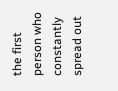the first person who constantly spread out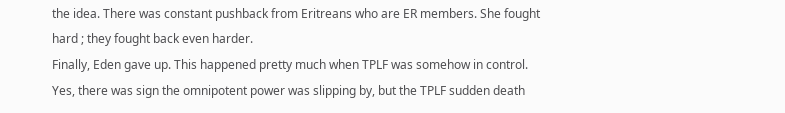the idea. There was constant pushback from Eritreans who are ER members. She fought hard ; they fought back even harder.
Finally, Eden gave up. This happened pretty much when TPLF was somehow in control. Yes, there was sign the omnipotent power was slipping by, but the TPLF sudden death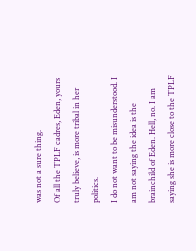was not a sure thing.
Of all the TPLF cadres, Eden, yours truly believe, is more tribal in her politics.
I do not want to be misunderstood. I am not saying the idea is the brainchild of Eden. Hell, no. I am saying she is more close to the TPLF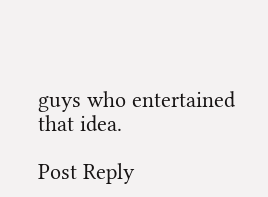guys who entertained that idea.

Post Reply